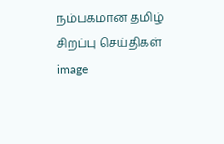நம்பகமான தமிழ் சிறப்பு செய்திகள்
image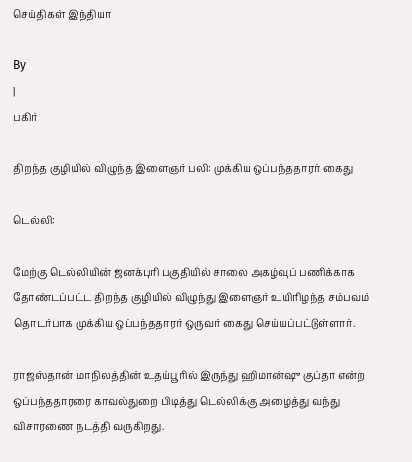செய்திகள் இந்தியா

By
|
பகிர்

திறந்த குழியில் விழுந்த இளைஞர் பலி: முக்கிய ஒப்பந்ததாரர் கைது

டெல்லி:

மேற்கு டெல்லியின் ஜனக்புரி பகுதியில் சாலை அகழ்வுப் பணிக்காக தோண்டப்பட்ட திறந்த குழியில் விழுந்து இளைஞர் உயிரிழந்த சம்பவம் தொடர்பாக முக்கிய ஒப்பந்ததாரர் ஒருவர் கைது செய்யப்பட்டுள்ளார்.

ராஜஸ்தான் மாநிலத்தின் உதய்பூரில் இருந்து ஹிமான்ஷு குப்தா என்ற ஒப்பந்ததாரரை காவல்துறை பிடித்து டெல்லிக்கு அழைத்து வந்து விசாரணை நடத்தி வருகிறது.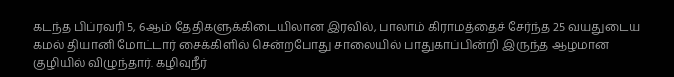கடந்த பிப்ரவரி 5, 6ஆம் தேதிகளுக்கிடையிலான இரவில், பாலாம் கிராமத்தைச் சேர்ந்த 25 வயதுடைய கமல் தியானி மோட்டார் சைக்கிளில் சென்றபோது சாலையில் பாதுகாப்பின்றி இருந்த ஆழமான குழியில் விழுந்தார். கழிவுநீர்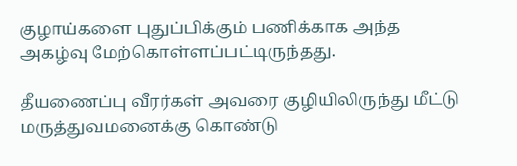குழாய்களை புதுப்பிக்கும் பணிக்காக அந்த அகழ்வு மேற்கொள்ளப்பட்டிருந்தது.

தீயணைப்பு வீரர்கள் அவரை குழியிலிருந்து மீட்டு மருத்துவமனைக்கு கொண்டு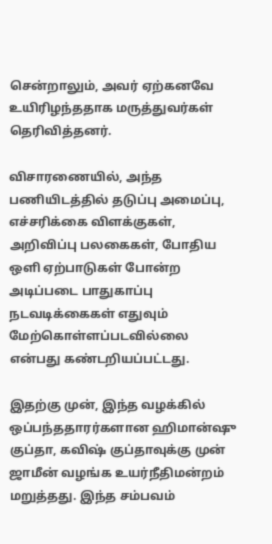சென்றாலும், அவர் ஏற்கனவே உயிரிழந்ததாக மருத்துவர்கள் தெரிவித்தனர்.

விசாரணையில், அந்த பணியிடத்தில் தடுப்பு அமைப்பு, எச்சரிக்கை விளக்குகள், அறிவிப்பு பலகைகள், போதிய ஒளி ஏற்பாடுகள் போன்ற அடிப்படை பாதுகாப்பு நடவடிக்கைகள் எதுவும் மேற்கொள்ளப்படவில்லை என்பது கண்டறியப்பட்டது.

இதற்கு முன், இந்த வழக்கில் ஒப்பந்ததாரர்களான ஹிமான்ஷு குப்தா, கவிஷ் குப்தாவுக்கு முன் ஜாமீன் வழங்க உயர்நீதிமன்றம் மறுத்தது. இந்த சம்பவம்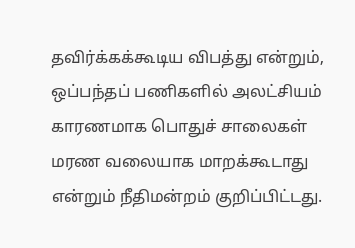தவிர்க்கக்கூடிய விபத்து என்றும், ஒப்பந்தப் பணிகளில் அலட்சியம் காரணமாக பொதுச் சாலைகள் மரண வலையாக மாறக்கூடாது என்றும் நீதிமன்றம் குறிப்பிட்டது.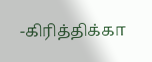-கிரித்திக்கா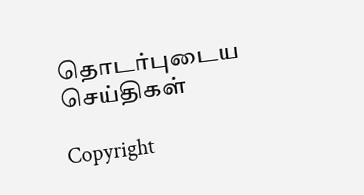தொடர்புடைய செய்திகள்

Copyright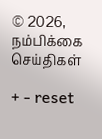© 2026, நம்பிக்கை செய்திகள்

+ - reset